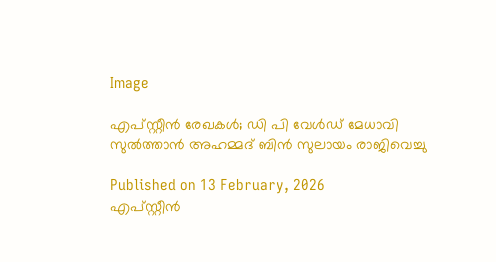Image

എപ്സ്റ്റീൻ രേഖകൾ; ഡി പി വേൾഡ് മേധാവി സുൽത്താൻ അഹമ്മദ് ബിൻ സുലായം രാജിവെച്ചു

Published on 13 February, 2026
എപ്സ്റ്റീൻ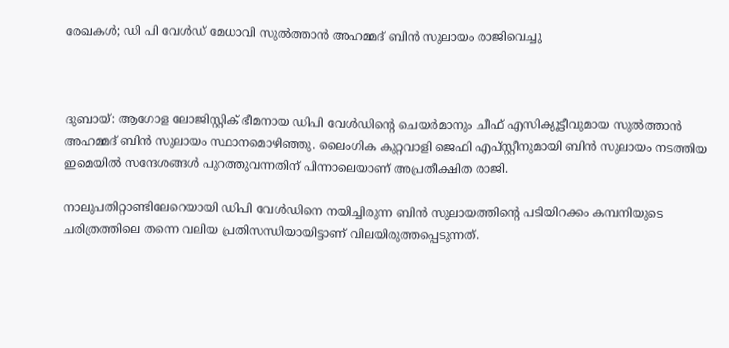രേഖകൾ; ഡി പി വേൾഡ് മേധാവി സുൽത്താൻ അഹമ്മദ് ബിൻ സുലായം രാജിവെച്ചു



ദുബായ്: ആഗോള ലോജിസ്റ്റിക് ഭീമനായ ഡിപി വേൾഡിന്റെ ചെയർമാനും ചീഫ് എസിക്യൂട്ടീവുമായ സുൽത്താൻ അഹമ്മദ് ബിൻ സുലായം സ്ഥാനമൊഴിഞ്ഞു. ലൈംഗിക കുറ്റവാളി ജെഫി എപ്സ്റ്റീനുമായി ബിൻ സുലായം നടത്തിയ ഇമെയിൽ സന്ദേശങ്ങൾ പുറത്തുവന്നതിന് പിന്നാലെയാണ് അപ്രതീക്ഷിത രാജി.

നാലുപതിറ്റാണ്ടിലേറെയായി ഡിപി വേൾഡിനെ നയിച്ചിരുന്ന ബിൻ സുലായത്തിന്റെ പടിയിറക്കം കമ്പനിയുടെ ചരിത്രത്തിലെ തന്നെ വലിയ പ്രതിസന്ധിയായിട്ടാണ് വിലയിരുത്തപ്പെടുന്നത്.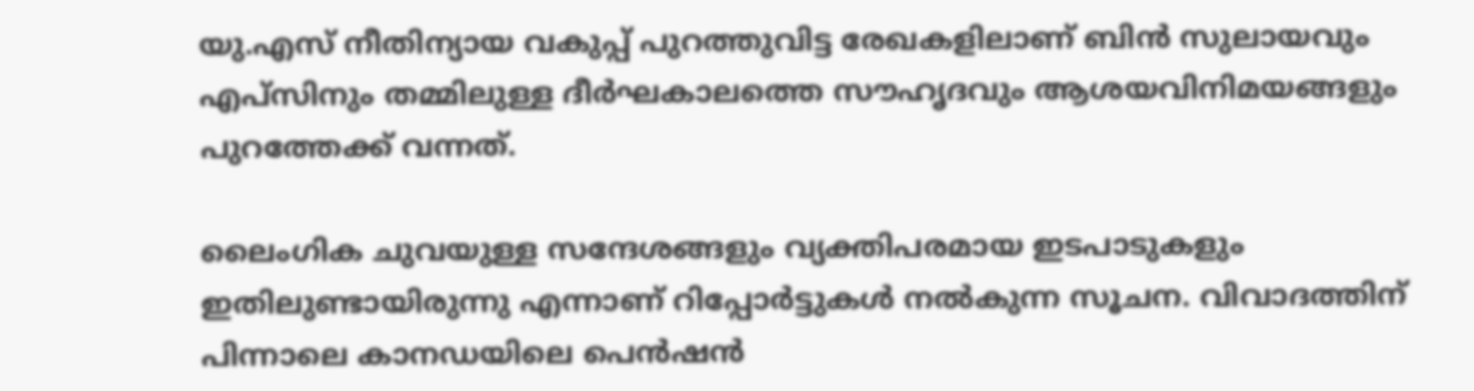യു.എസ് നീതിന്യായ വകുപ്പ് പുറത്തുവിട്ട രേഖകളിലാണ് ബിൻ സുലായവും എപ്സിനും തമ്മിലുള്ള ദീർഘകാലത്തെ സൗഹൃദവും ആശയവിനിമയങ്ങളും പുറത്തേക്ക് വന്നത്.

ലൈംഗിക ചുവയുള്ള സന്ദേശങ്ങളും വ്യക്തിപരമായ ഇടപാടുകളും ഇതിലുണ്ടായിരുന്നു എന്നാണ് റിപ്പോർട്ടുകൾ നൽകുന്ന സൂചന. വിവാദത്തിന് പിന്നാലെ കാനഡയിലെ പെൻഷൻ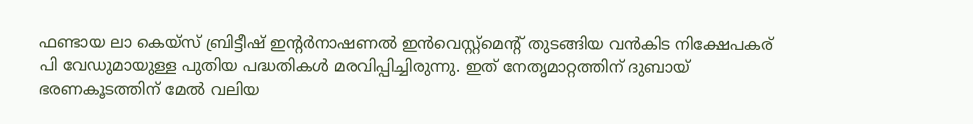ഫണ്ടായ ലാ കെയ്സ് ബ്രിട്ടീഷ് ഇന്റർനാഷണൽ ഇൻവെസ്റ്റ്മെന്റ് തുടങ്ങിയ വൻകിട നിക്ഷേപകര് പി വേഡുമായുള്ള പുതിയ പദ്ധതികൾ മരവിപ്പിച്ചിരുന്നു. ഇത് നേതൃമാറ്റത്തിന് ദുബായ് ഭരണകൂടത്തിന് മേൽ വലിയ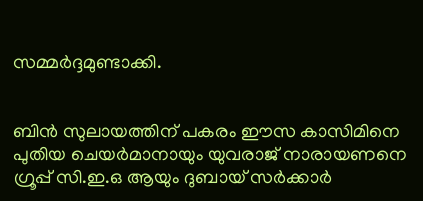സമ്മർദ്ദമുണ്ടാക്കി.


ബിൻ സുലായത്തിന് പകരം ഈസ കാസിമിനെ പുതിയ ചെയർമാനായും യുവരാജ് നാരായണനെ ഗ്രൂപ്പ് സി.ഇ.ഒ ആയും ദുബായ് സർക്കാർ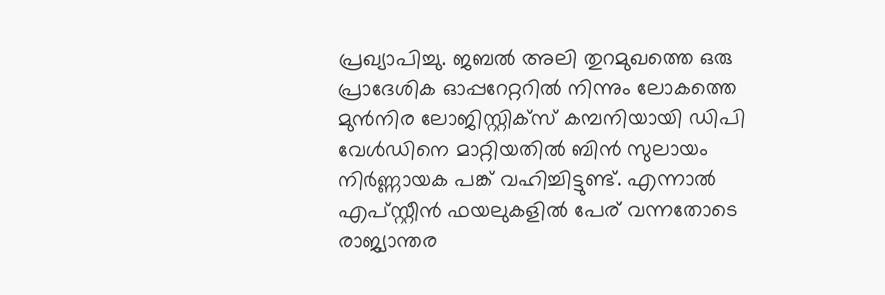പ്രഖ്യാപിച്ചു. ജബൽ അലി തുറമുഖത്തെ ഒരു പ്രാദേശിക ഓപ്പറേറ്ററിൽ നിന്നും ലോകത്തെ മുൻനിര ലോജിസ്റ്റിക്സ് കമ്പനിയായി ഡിപി വേൾഡിനെ മാറ്റിയതിൽ ബിൻ സുലായം നിർണ്ണായക പങ്ക് വഹിച്ചിട്ടുണ്ട്. എന്നാൽ എപ്സ്റ്റീൻ ഫയലുകളിൽ പേര് വന്നതോടെ രാജ്യാന്തര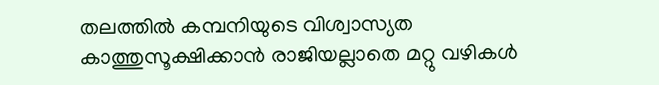തലത്തിൽ കമ്പനിയുടെ വിശ്വാസ്യത കാത്തുസൂക്ഷിക്കാൻ രാജിയല്ലാതെ മറ്റു വഴികൾ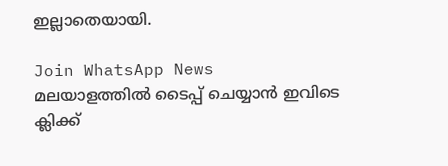ഇല്ലാതെയായി.

Join WhatsApp News
മലയാളത്തില്‍ ടൈപ്പ് ചെയ്യാന്‍ ഇവിടെ ക്ലിക്ക്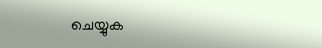ചെയ്യുക